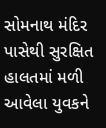સોમનાથ મંદિર પાસેથી સુરક્ષિત હાલતમાં મળી આવેલા યુવકને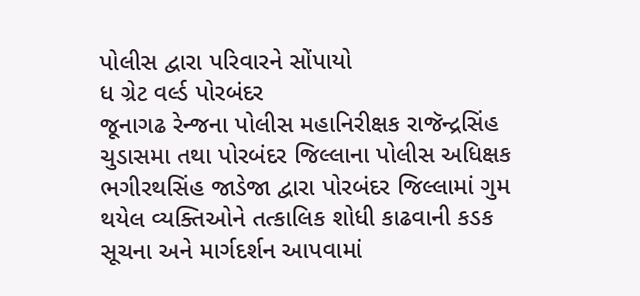પોલીસ દ્વારા પરિવારને સોંપાયો
ધ ગ્રેટ વર્લ્ડ પોરબંદર
જૂનાગઢ રેન્જના પોલીસ મહાનિરીક્ષક રાજૅન્દ્રસિંહ ચુડાસમા તથા પોરબંદર જિલ્લાના પોલીસ અધિક્ષક ભગીરથસિંહ જાડેજા દ્વારા પોરબંદર જિલ્લામાં ગુમ થયેલ વ્યક્તિઓને તત્કાલિક શોધી કાઢવાની કડક સૂચના અને માર્ગદર્શન આપવામાં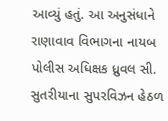આવ્યું હતું. આ અનુસંધાને રાણાવાવ વિભાગના નાયબ પોલીસ અધિક્ષક ધ્રુવલ સી. સુતરીયાના સુપરવિઝન હેઠળ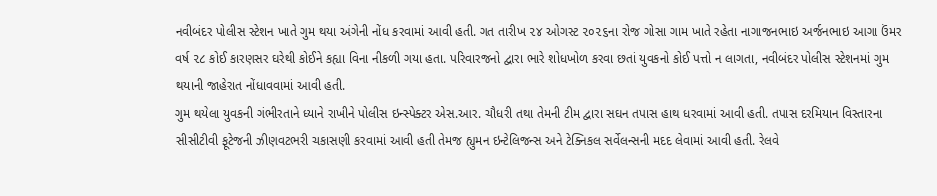નવીબંદર પોલીસ સ્ટેશન ખાતે ગુમ થયા અંગેની નોંધ કરવામાં આવી હતી. ગત તારીખ ૨૪ ઓગસ્ટ ૨૦૨૬ના રોજ ગોસા ગામ ખાતે રહેતા નાગાજનભાઇ અર્જનભાઇ આગા ઉંમર વર્ષ ૨૮ કોઈ કારણસર ઘરેથી કોઈને કહ્યા વિના નીકળી ગયા હતા. પરિવારજનો દ્વારા ભારે શોધખોળ કરવા છતાં યુવકનો કોઈ પત્તો ન લાગતા, નવીબંદર પોલીસ સ્ટેશનમાં ગુમ થયાની જાહેરાત નોંધાવવામાં આવી હતી.
ગુમ થયેલા યુવકની ગંભીરતાને ધ્યાને રાખીને પોલીસ ઇન્સ્પેક્ટર એસ.આર. ચૌધરી તથા તેમની ટીમ દ્વારા સઘન તપાસ હાથ ધરવામાં આવી હતી. તપાસ દરમિયાન વિસ્તારના સીસીટીવી ફૂટેજની ઝીણવટભરી ચકાસણી કરવામાં આવી હતી તેમજ હ્યુમન ઇન્ટેલિજન્સ અને ટેક્નિકલ સર્વેલન્સની મદદ લેવામાં આવી હતી. રેલવે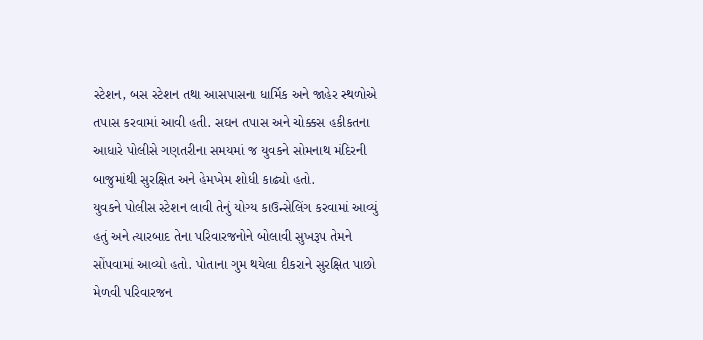સ્ટેશન, બસ સ્ટેશન તથા આસપાસના ધાર્મિક અને જાહેર સ્થળોએ તપાસ કરવામાં આવી હતી. સઘન તપાસ અને ચોક્કસ હકીકતના આધારે પોલીસે ગણતરીના સમયમાં જ યુવકને સોમનાથ મંદિરની બાજુમાંથી સુરક્ષિત અને હેમખેમ શોધી કાઢ્યો હતો.
યુવકને પોલીસ સ્ટેશન લાવી તેનું યોગ્ય કાઉન્સેલિંગ કરવામાં આવ્યું હતું અને ત્યારબાદ તેના પરિવારજનોને બોલાવી સુખરૂપ તેમને સોંપવામાં આવ્યો હતો. પોતાના ગુમ થયેલા દીકરાને સુરક્ષિત પાછો મેળવી પરિવારજન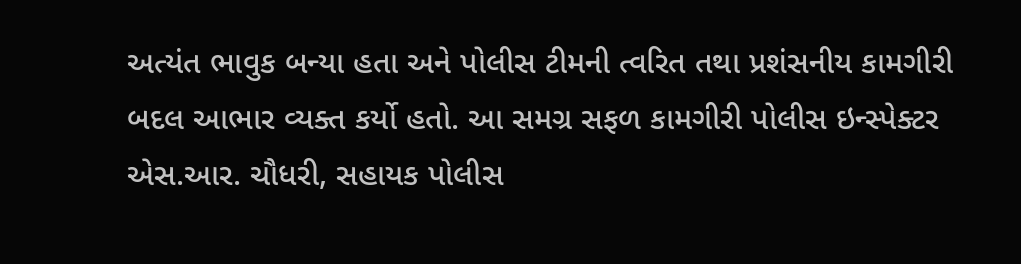અત્યંત ભાવુક બન્યા હતા અને પોલીસ ટીમની ત્વરિત તથા પ્રશંસનીય કામગીરી બદલ આભાર વ્યક્ત કર્યો હતો. આ સમગ્ર સફળ કામગીરી પોલીસ ઇન્સ્પેક્ટર એસ.આર. ચૌધરી, સહાયક પોલીસ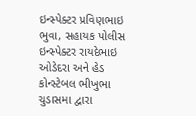ઇન્સ્પેક્ટર પ્રવિણભાઇ ભુવા, સહાયક પોલીસ ઇન્સ્પેક્ટર રાયદેભાઇ ઓડેદરા અને હેડ કોન્સ્ટેબલ ભીખુભા ચુડાસમા દ્વારા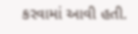કરવામાં આવી હતી.